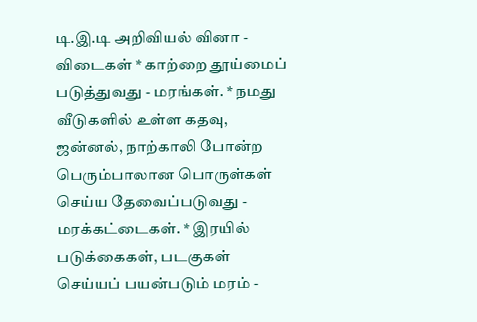டி.இ.டி அறிவியல் வினா - விடைகள் * காற்றை தூய்மைப் படுத்துவது - மரங்கள். * நமது வீடுகளில் உள்ள கதவு, ஜன்னல், நாற்காலி போன்ற பெரும்பாலான பொருள்கள் செய்ய தேவைப்படுவது - மரக்கட்டைகள். * இரயில் படுக்கைகள், படகுகள் செய்யப் பயன்படும் மரம் -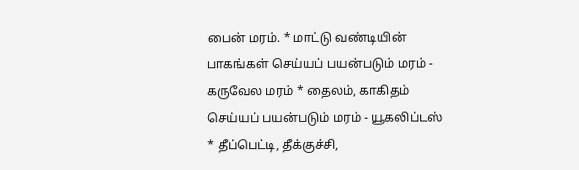பைன் மரம். * மாட்டு வண்டியின் பாகங்கள் செய்யப் பயன்படும் மரம் - கருவேல மரம் * தைலம், காகிதம் செய்யப் பயன்படும் மரம் - யூகலிப்டஸ் * தீப்பெட்டி, தீக்குச்சி,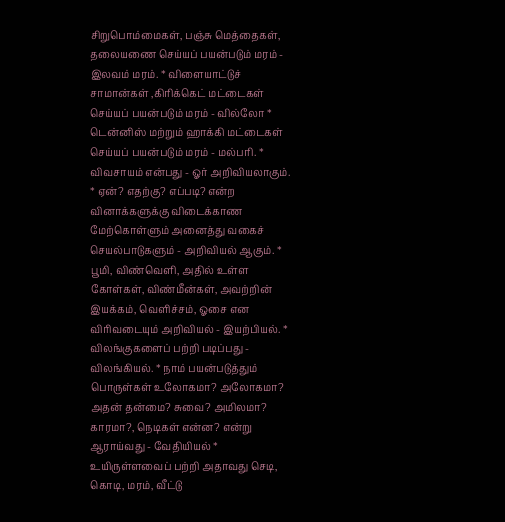சிறுபொம்மைகள், பஞ்சு மெத்தைகள், தலையணை செய்யப் பயன்படும் மரம் - இலவம் மரம். * விளையாட்டுச் சாமான்கள் ,கிரிக்கெட் மட்டைகள் செய்யப் பயன்படும் மரம் - வில்லோ * டென்னிஸ் மற்றும் ஹாக்கி மட்டைகள் செய்யப் பயன்படும் மரம் - மல்பரி. * விவசாயம் என்பது - ஓர் அறிவியலாகும். * ஏன்? எதற்கு? எப்படி? என்ற வினாக்களுக்கு விடைக்காண மேற்கொள்ளும் அனைத்து வகைச் செயல்பாடுகளும் - அறிவியல் ஆகும். * பூமி, விண்வெளி, அதில் உள்ள கோள்கள், விண்மீன்கள், அவற்றின் இயக்கம், வெளிச்சம், ஓசை என விரிவடையும் அறிவியல் - இயற்பியல். * விலங்குகளைப் பற்றி படிப்பது - விலங்கியல். * நாம் பயன்படுத்தும் பொருள்கள் உலோகமா? அலோகமா? அதன் தன்மை? சுவை? அமிலமா? காரமா?, நெடிகள் என்ன? என்று ஆராய்வது - வேதியியல் * உயிருள்ளவைப் பற்றி அதாவது செடி, கொடி, மரம், வீட்டு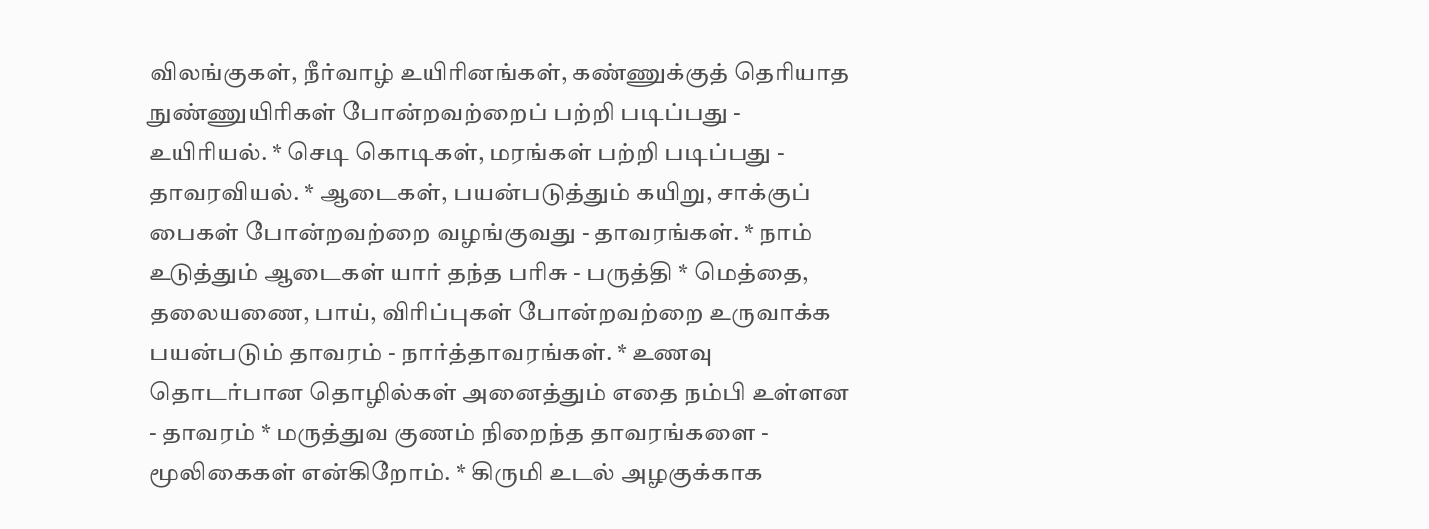விலங்குகள், நீர்வாழ் உயிரினங்கள், கண்ணுக்குத் தெரியாத நுண்ணுயிரிகள் போன்றவற்றைப் பற்றி படிப்பது - உயிரியல். * செடி கொடிகள், மரங்கள் பற்றி படிப்பது - தாவரவியல். * ஆடைகள், பயன்படுத்தும் கயிறு, சாக்குப் பைகள் போன்றவற்றை வழங்குவது - தாவரங்கள். * நாம் உடுத்தும் ஆடைகள் யார் தந்த பரிசு - பருத்தி * மெத்தை, தலையணை, பாய், விரிப்புகள் போன்றவற்றை உருவாக்க பயன்படும் தாவரம் - நார்த்தாவரங்கள். * உணவு தொடர்பான தொழில்கள் அனைத்தும் எதை நம்பி உள்ளன - தாவரம் * மருத்துவ குணம் நிறைந்த தாவரங்களை - மூலிகைகள் என்கிறோம். * கிருமி உடல் அழகுக்காக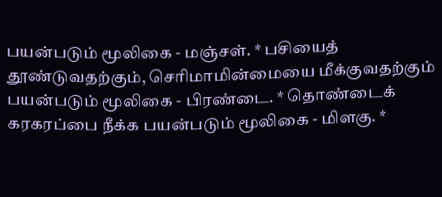பயன்படும் மூலிகை - மஞ்சள். * பசியைத் தூண்டுவதற்கும், செரிமாமின்மையை மீக்குவதற்கும் பயன்படும் மூலிகை - பிரண்டை. * தொண்டைக் கரகரப்பை நீக்க பயன்படும் மூலிகை - மிளகு. *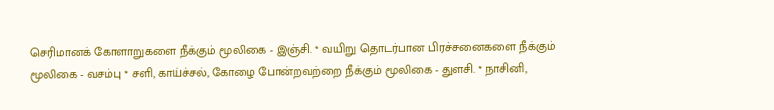செரிமானக் கோளாறுகளை நீக்கும் மூலிகை - இஞ்சி. * வயிறு தொடர்பான பிரச்சனைகளை நீக்கும் மூலிகை - வசம்பு * சளி, காய்ச்சல், கோழை போன்றவற்றை நீக்கும் மூலிகை - துளசி. * நாசினி,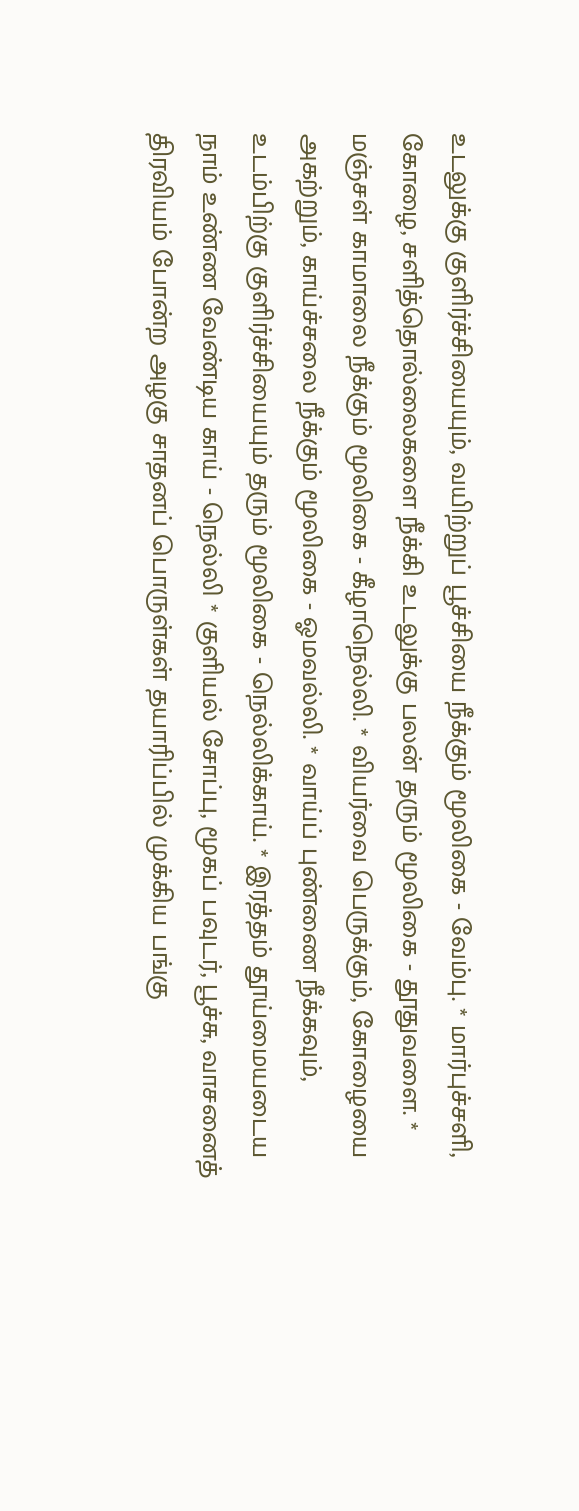உடலுக்கு குளிர்ச்சியையும், வயிற்றுப் பூச்சியை நீக்கும் மூலிகை - வேம்பு. * மார்புச்சளி, கோழை, சளித்தொல்லைகளை நீக்கி உடலுக்கு பலன் தரும் மூலிகை - தூதுவளை. * மஞ்சள் காமாலை நீக்கும் மூலிகை - கீழாநெல்லி. * வியர்வை பெருக்கும், கோழையை அகற்றும், காய்ச்சலை நீக்கும் மூலிகை - ஓமவல்லி. * வாய்ப் புண்ணை நீக்கவும், உடம்பிற்கு குளிர்ச்சியையும் தரும் மூலிகை - நெல்லிக்காய். * இரத்தம் தூய்மையடைய நாம் உண்ண வேண்டிய காய் - நெல்லி * குளியல் சோப்பு, மூகப் பவுடர், பூச்சு, வாசனைத் திரவியம் போன்ற அழகு சாதனப் பொருள்கள் தயாரிப்பில் முக்கிய பங்கு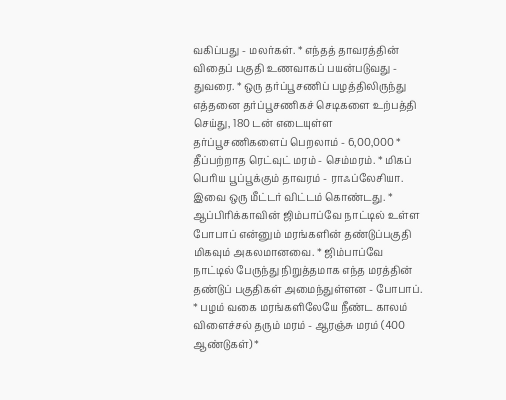வகிப்பது - மலர்கள். * எந்தத் தாவரத்தின் விதைப் பகுதி உணவாகப் பயன்படுவது - துவரை. * ஒரு தர்ப்பூசணிப் பழத்திலிருந்து எத்தனை தர்ப்பூசணிகச் செடிகளை உற்பத்தி செய்து, 180 டன் எடையுள்ள தர்ப்பூசணிகளைப் பெறலாம் - 6,00,000 * தீப்பற்றாத ரெட்வுட் மரம் - செம்மரம். * மிகப் பெரிய பூப்பூக்கும் தாவரம் - ராஃப்லேசியா. இவை ஒரு மீட்டர் விட்டம் கொண்டது. * ஆப்பிரிக்காவின் ஜிம்பாப்வே நாட்டில் உள்ள போபாப் என்னும் மரங்களின் தண்டுப்பகுதி மிகவும் அகலமானவை. * ஜிம்பாப்வே நாட்டில் பேருந்து நிறுத்தமாக எந்த மரத்தின் தண்டுப் பகுதிகள் அமைந்துள்ளன - போபாப். * பழம் வகை மரங்களிலேயே நீண்ட காலம் விளைச்சல் தரும் மரம் - ஆரஞ்சு மரம் (400 ஆண்டுகள்) *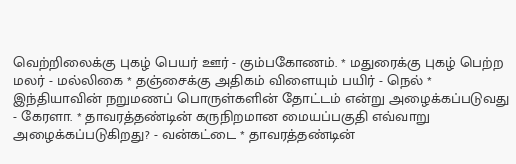வெற்றிலைக்கு புகழ் பெயர் ஊர் - கும்பகோணம். * மதுரைக்கு புகழ் பெற்ற மலர் - மல்லிகை * தஞ்சைக்கு அதிகம் விளையும் பயிர் - நெல் * இந்தியாவின் நறுமணப் பொருள்களின் தோட்டம் என்று அழைக்கப்படுவது - கேரளா. * தாவரத்தண்டின் கருநிறமான மையப்பகுதி எவ்வாறு அழைக்கப்படுகிறது? - வன்கட்டை * தாவரத்தண்டின்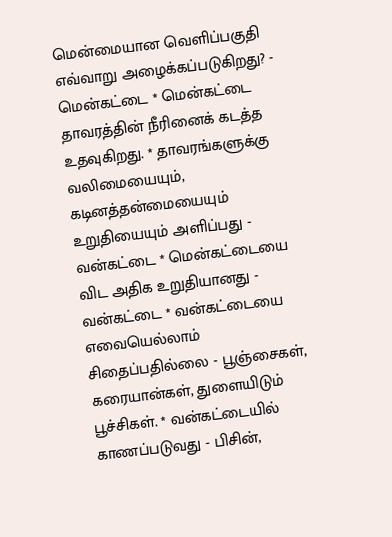மென்மையான வெளிப்பகுதி எவ்வாறு அழைக்கப்படுகிறது? - மென்கட்டை * மென்கட்டை தாவரத்தின் நீரினைக் கடத்த உதவுகிறது. * தாவரங்களுக்கு வலிமையையும், கடினத்தன்மையையும் உறுதியையும் அளிப்பது - வன்கட்டை * மென்கட்டையை விட அதிக உறுதியானது - வன்கட்டை * வன்கட்டையை எவையெல்லாம் சிதைப்பதில்லை - பூஞ்சைகள், கரையான்கள், துளையிடும் பூச்சிகள். * வன்கட்டையில் காணப்படுவது - பிசின்,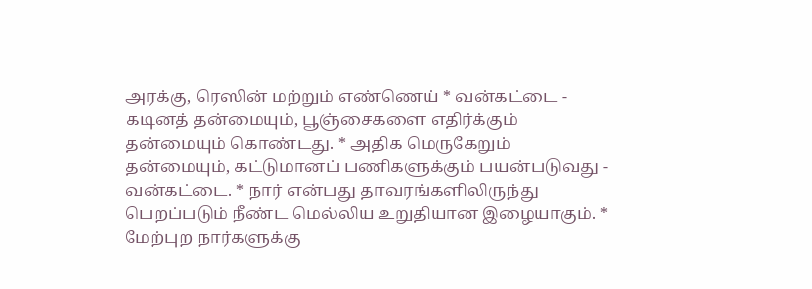அரக்கு, ரெஸின் மற்றும் எண்ணெய் * வன்கட்டை - கடினத் தன்மையும், பூஞ்சைகளை எதிர்க்கும் தன்மையும் கொண்டது. * அதிக மெருகேறும் தன்மையும், கட்டுமானப் பணிகளுக்கும் பயன்படுவது - வன்கட்டை. * நார் என்பது தாவரங்களிலிருந்து பெறப்படும் நீண்ட மெல்லிய உறுதியான இழையாகும். * மேற்புற நார்களுக்கு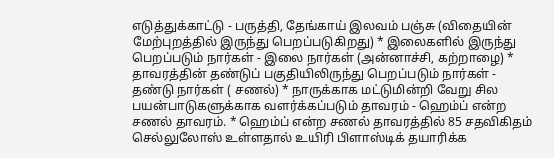எடுத்துக்காட்டு - பருத்தி, தேங்காய் இலவம் பஞ்சு (விதையின் மேற்புறத்தில் இருந்து பெறப்படுகிறது) * இலைகளில் இருந்து பெறப்படும் நார்கள் - இலை நார்கள் (அன்னாச்சி, கற்றாழை) * தாவரத்தின் தண்டுப் பகுதியிலிருந்து பெறப்படும் நார்கள் - தண்டு நார்கள் ( சணல்) * நாருக்காக மட்டுமின்றி வேறு சில பயன்பாடுகளுக்காக வளர்க்கப்படும் தாவரம் - ஹெம்ப் என்ற சணல் தாவரம். * ஹெம்ப் என்ற சணல் தாவரத்தில் 85 சதவிகிதம் செல்லுலோஸ் உள்ளதால் உயிரி பிளாஸ்டிக் தயாரிக்க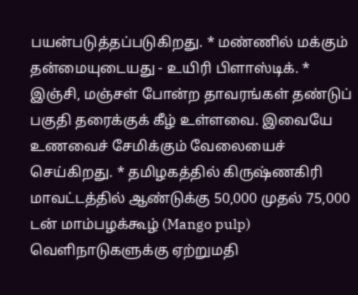பயன்படுத்தப்படுகிறது. * மண்ணில் மக்கும் தன்மையுடையது - உயிரி பிளாஸ்டிக். * இஞ்சி, மஞ்சள் போன்ற தாவரங்கள் தண்டுப் பகுதி தரைக்குக் கீழ் உள்ளவை. இவையே உணவைச் சேமிக்கும் வேலையைச் செய்கிறது. * தமிழகத்தில் கிருஷ்ணகிரி மாவட்டத்தில் ஆண்டுக்கு 50,000 முதல் 75,000 டன் மாம்பழக்கூழ் (Mango pulp) வெளிநாடுகளுக்கு ஏற்றுமதி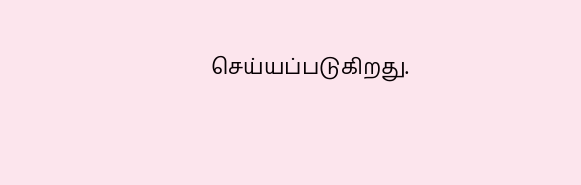செய்யப்படுகிறது.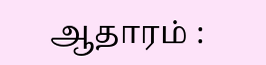ஆதாரம் :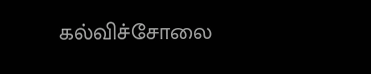கல்விச்சோலை